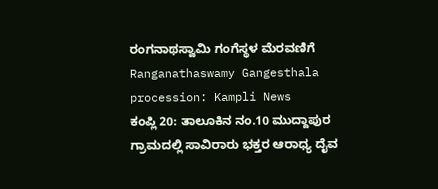ರಂಗನಾಥಸ್ವಾಮಿ ಗಂಗೆಸ್ಥಳ ಮೆರವಣಿಗೆ
Ranganathaswamy Gangesthala procession: Kampli News
ಕಂಪ್ಲಿ 20: ತಾಲೂಕಿನ ನಂ.10 ಮುದ್ದಾಪುರ ಗ್ರಾಮದಲ್ಲಿ ಸಾವಿರಾರು ಭಕ್ತರ ಆರಾಧ್ಯ ದೈವ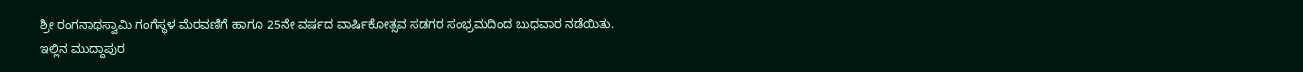ಶ್ರೀ ರಂಗನಾಥಸ್ವಾಮಿ ಗಂಗೆಸ್ಥಳ ಮೆರವಣಿಗೆ ಹಾಗೂ 25ನೇ ವರ್ಷದ ವಾರ್ಷಿಕೋತ್ಸವ ಸಡಗರ ಸಂಭ್ರಮದಿಂದ ಬುಧವಾರ ನಡೆಯಿತು.
ಇಲ್ಲಿನ ಮುದ್ದಾಪುರ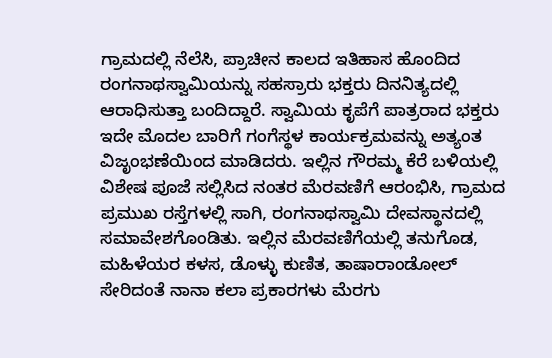ಗ್ರಾಮದಲ್ಲಿ ನೆಲೆಸಿ, ಪ್ರಾಚೀನ ಕಾಲದ ಇತಿಹಾಸ ಹೊಂದಿದ ರಂಗನಾಥಸ್ವಾಮಿಯನ್ನು ಸಹಸ್ರಾರು ಭಕ್ತರು ದಿನನಿತ್ಯದಲ್ಲಿ ಆರಾಧಿಸುತ್ತಾ ಬಂದಿದ್ದಾರೆ. ಸ್ವಾಮಿಯ ಕೃಪೆಗೆ ಪಾತ್ರರಾದ ಭಕ್ತರು ಇದೇ ಮೊದಲ ಬಾರಿಗೆ ಗಂಗೆಸ್ಥಳ ಕಾರ್ಯಕ್ರಮವನ್ನು ಅತ್ಯಂತ ವಿಜೃಂಭಣೆಯಿಂದ ಮಾಡಿದರು. ಇಲ್ಲಿನ ಗೌರಮ್ಮ ಕೆರೆ ಬಳಿಯಲ್ಲಿ ವಿಶೇಷ ಪೂಜೆ ಸಲ್ಲಿಸಿದ ನಂತರ ಮೆರವಣಿಗೆ ಆರಂಭಿಸಿ, ಗ್ರಾಮದ ಪ್ರಮುಖ ರಸ್ತೆಗಳಲ್ಲಿ ಸಾಗಿ, ರಂಗನಾಥಸ್ವಾಮಿ ದೇವಸ್ಥಾನದಲ್ಲಿ ಸಮಾವೇಶಗೊಂಡಿತು. ಇಲ್ಲಿನ ಮೆರವಣಿಗೆಯಲ್ಲಿ ತನುಗೊಡ, ಮಹಿಳೆಯರ ಕಳಸ, ಡೊಳ್ಳು ಕುಣಿತ, ತಾಷಾರಾಂಡೋಲ್ ಸೇರಿದಂತೆ ನಾನಾ ಕಲಾ ಪ್ರಕಾರಗಳು ಮೆರಗು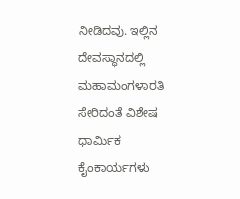ನೀಡಿದವು. ಇಲ್ಲಿನ ದೇವಸ್ಥಾನದಲ್ಲಿ ಮಹಾಮಂಗಳಾರತಿ ಸೇರಿದಂತೆ ವಿಶೇಷ ಧಾರ್ಮಿಕ ಕೈಂಕಾರ್ಯಗಳು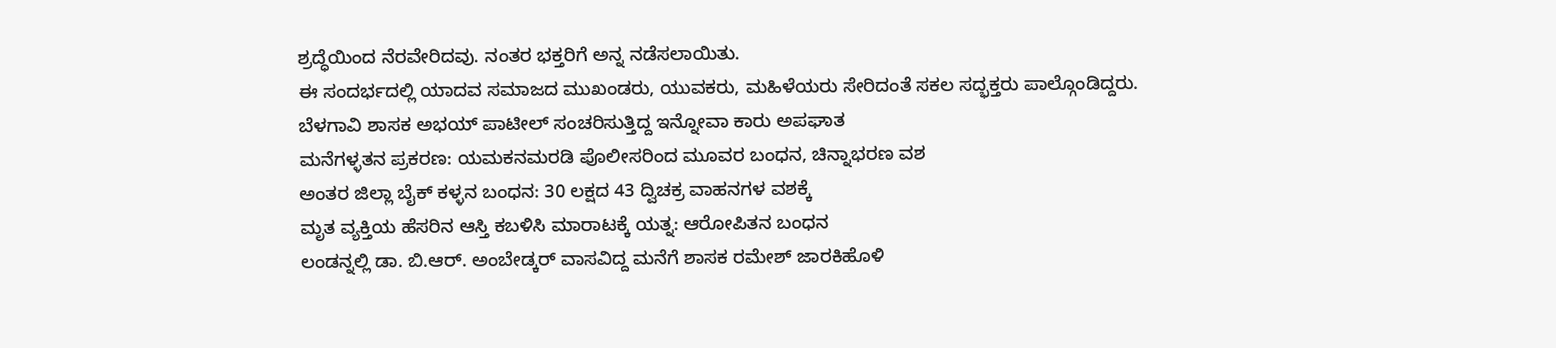ಶ್ರದ್ಧೆಯಿಂದ ನೆರವೇರಿದವು. ನಂತರ ಭಕ್ತರಿಗೆ ಅನ್ನ ನಡೆಸಲಾಯಿತು.
ಈ ಸಂದರ್ಭದಲ್ಲಿ ಯಾದವ ಸಮಾಜದ ಮುಖಂಡರು, ಯುವಕರು, ಮಹಿಳೆಯರು ಸೇರಿದಂತೆ ಸಕಲ ಸದ್ಭಕ್ತರು ಪಾಲ್ಗೊಂಡಿದ್ದರು.
ಬೆಳಗಾವಿ ಶಾಸಕ ಅಭಯ್ ಪಾಟೀಲ್ ಸಂಚರಿಸುತ್ತಿದ್ದ ಇನ್ನೋವಾ ಕಾರು ಅಪಘಾತ
ಮನೆಗಳ್ಳತನ ಪ್ರಕರಣ: ಯಮಕನಮರಡಿ ಪೊಲೀಸರಿಂದ ಮೂವರ ಬಂಧನ, ಚಿನ್ನಾಭರಣ ವಶ
ಅಂತರ ಜಿಲ್ಲಾ ಬೈಕ್ ಕಳ್ಳನ ಬಂಧನ: 30 ಲಕ್ಷದ 43 ದ್ವಿಚಕ್ರ ವಾಹನಗಳ ವಶಕ್ಕೆ
ಮೃತ ವ್ಯಕ್ತಿಯ ಹೆಸರಿನ ಆಸ್ತಿ ಕಬಳಿಸಿ ಮಾರಾಟಕ್ಕೆ ಯತ್ನ: ಆರೋಪಿತನ ಬಂಧನ
ಲಂಡನ್ನಲ್ಲಿ ಡಾ. ಬಿ.ಆರ್. ಅಂಬೇಡ್ಕರ್ ವಾಸವಿದ್ದ ಮನೆಗೆ ಶಾಸಕ ರಮೇಶ್ ಜಾರಕಿಹೊಳಿ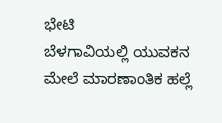ಭೇಟಿ
ಬೆಳಗಾವಿಯಲ್ಲಿ ಯುವಕನ ಮೇಲೆ ಮಾರಣಾಂತಿಕ ಹಲ್ಲೆ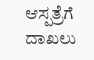ಆಸ್ಪತ್ರೆಗೆ ದಾಖಲು